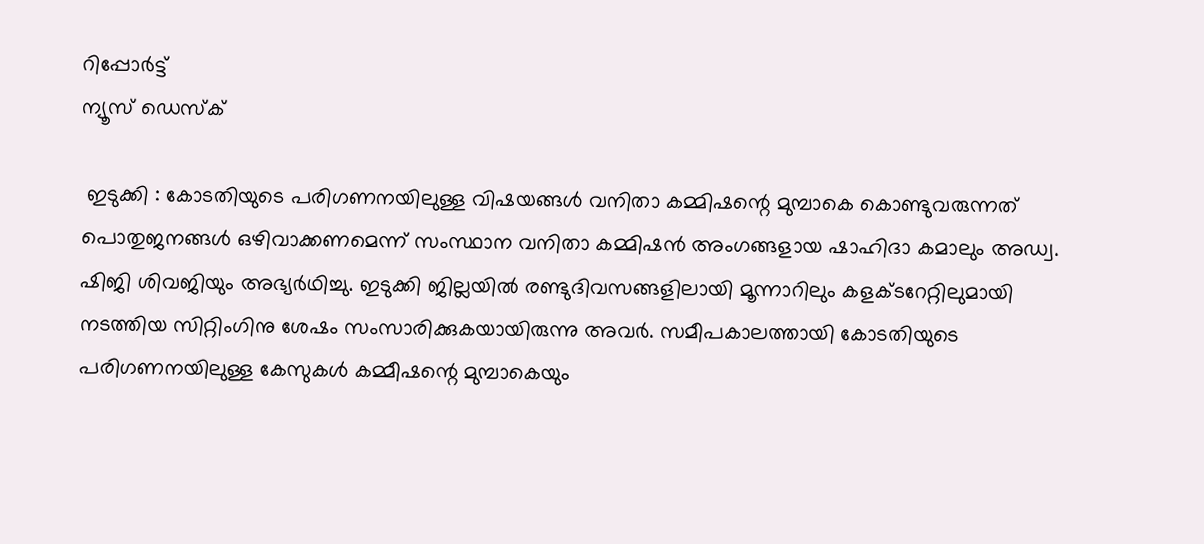റിപ്പോര്‍ട്ട്
ന്യൂസ് ഡെസ്ക്

 ഇടുക്കി : കോടതിയുടെ പരിഗണനയിലുള്ള വിഷയങ്ങള്‍ വനിതാ കമ്മിഷന്റെ മുമ്പാകെ കൊണ്ടുവരുന്നത് പൊതുജനങ്ങള്‍ ഒഴിവാക്കണമെന്ന് സംസ്ഥാന വനിതാ കമ്മിഷന്‍ അംഗങ്ങളായ ഷാഹിദാ കമാലും അഡ്വ. ഷിജി ശിവജിയും അഭ്യര്‍ഥിച്ചു. ഇടുക്കി ജില്ലയില്‍ രണ്ടുദിവസങ്ങളിലായി മൂന്നാറിലും കളക്ടറേറ്റിലുമായി നടത്തിയ സിറ്റിംഗിനു ശേഷം സംസാരിക്കുകയായിരുന്നു അവര്‍. സമീപകാലത്തായി കോടതിയുടെ പരിഗണനയിലുള്ള കേസുകള്‍ കമ്മീഷന്റെ മുമ്പാകെയും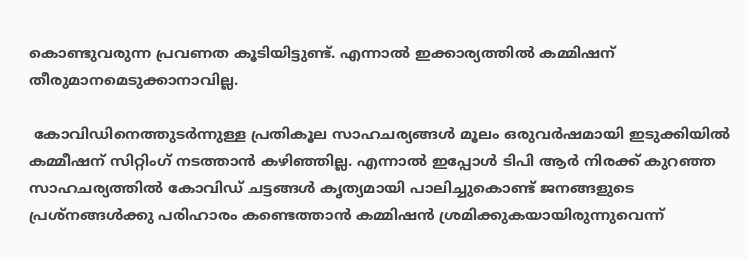കൊണ്ടുവരുന്ന പ്രവണത കൂടിയിട്ടുണ്ട്. എന്നാല്‍ ഇക്കാര്യത്തില്‍ കമ്മിഷന് തീരുമാനമെടുക്കാനാവില്ല.

 കോവിഡിനെത്തുടര്‍ന്നുള്ള പ്രതികൂല സാഹചര്യങ്ങള്‍ മൂലം ഒരുവര്‍ഷമായി ഇടുക്കിയില്‍ കമ്മീഷന് സിറ്റിംഗ് നടത്താന്‍ കഴിഞ്ഞില്ല. എന്നാല്‍ ഇപ്പോള്‍ ടിപി ആര്‍ നിരക്ക് കുറഞ്ഞ സാഹചര്യത്തില്‍ കോവിഡ് ചട്ടങ്ങള്‍ കൃത്യമായി പാലിച്ചുകൊണ്ട് ജനങ്ങളുടെ പ്രശ്നങ്ങള്‍ക്കു പരിഹാരം കണ്ടെത്താന്‍ കമ്മിഷന്‍ ശ്രമിക്കുകയായിരുന്നുവെന്ന്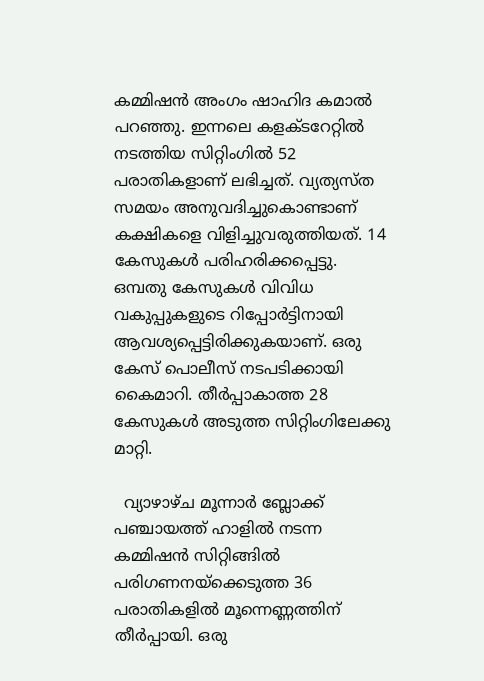കമ്മിഷന്‍ അംഗം ഷാഹിദ കമാല്‍ പറഞ്ഞു. ഇന്നലെ കളക്ടറേറ്റില്‍ നടത്തിയ സിറ്റിംഗില്‍ 52 പരാതികളാണ് ലഭിച്ചത്. വ്യത്യസ്ത സമയം അനുവദിച്ചുകൊണ്ടാണ് കക്ഷികളെ വിളിച്ചുവരുത്തിയത്. 14 കേസുകള്‍ പരിഹരിക്കപ്പെട്ടു. ഒമ്പതു കേസുകള്‍ വിവിധ വകുപ്പുകളുടെ റിപ്പോര്‍ട്ടിനായി ആവശ്യപ്പെട്ടിരിക്കുകയാണ്. ഒരു കേസ് പൊലീസ് നടപടിക്കായി കൈമാറി. തീര്‍പ്പാകാത്ത 28 കേസുകള്‍ അടുത്ത സിറ്റിംഗിലേക്കു മാറ്റി.

  വ്യാഴാഴ്ച മൂന്നാര്‍ ബ്ലോക്ക് പഞ്ചായത്ത് ഹാളില്‍ നടന്ന കമ്മിഷന്‍ സിറ്റിങ്ങില്‍ പരിഗണനയ്ക്കെടുത്ത 36 പരാതികളില്‍ മൂന്നെണ്ണത്തിന് തീര്‍പ്പായി. ഒരു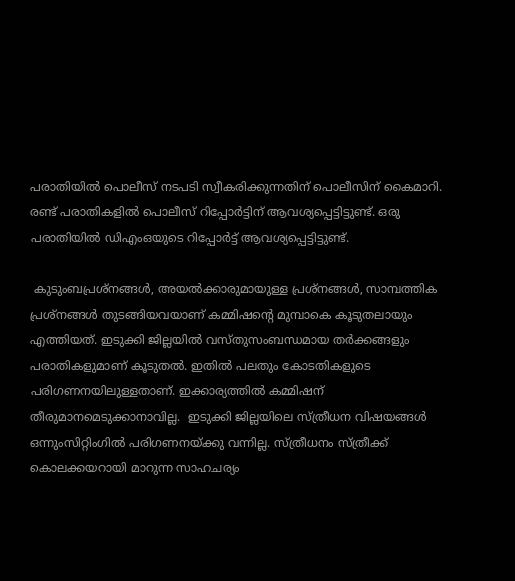പരാതിയില്‍ പൊലീസ് നടപടി സ്വീകരിക്കുന്നതിന് പൊലീസിന് കൈമാറി. രണ്ട് പരാതികളില്‍ പൊലീസ് റിപ്പോര്‍ട്ടിന് ആവശ്യപ്പെട്ടിട്ടുണ്ട്. ഒരു പരാതിയില്‍ ഡിഎംഒയുടെ റിപ്പോര്‍ട്ട് ആവശ്യപ്പെട്ടിട്ടുണ്ട്.

 കുടുംബപ്രശ്നങ്ങള്‍, അയല്‍ക്കാരുമായുള്ള പ്രശ്നങ്ങള്‍, സാമ്പത്തിക പ്രശ്നങ്ങള്‍ തുടങ്ങിയവയാണ് കമ്മിഷന്റെ മുമ്പാകെ കൂടുതലായും എത്തിയത്. ഇടുക്കി ജില്ലയില്‍ വസ്തുസംബന്ധമായ തര്‍ക്കങ്ങളും പരാതികളുമാണ് കൂടുതല്‍. ഇതില്‍ പലതും കോടതികളുടെ പരിഗണനയിലുള്ളതാണ്. ഇക്കാര്യത്തില്‍ കമ്മിഷന് തീരുമാനമെടുക്കാനാവില്ല.  ഇടുക്കി ജില്ലയിലെ സ്ത്രീധന വിഷയങ്ങള്‍ ഒന്നുംസിറ്റിംഗില്‍ പരിഗണനയ്ക്കു വന്നില്ല. സ്ത്രീധനം സ്ത്രീക്ക് കൊലക്കയറായി മാറുന്ന സാഹചര്യം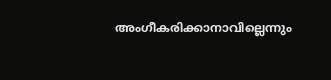അംഗീകരിക്കാനാവില്ലെന്നും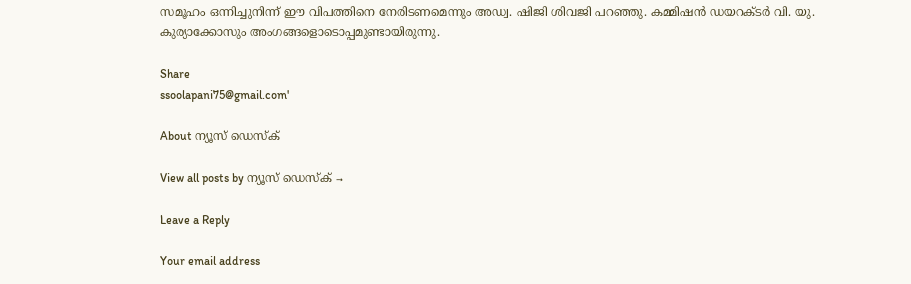സമൂഹം ഒന്നിച്ചുനിന്ന് ഈ വിപത്തിനെ നേരിടണമെന്നും അഡ്വ. ഷിജി ശിവജി പറഞ്ഞു. കമ്മിഷന്‍ ഡയറക്ടര്‍ വി. യു. കുര്യാക്കോസും അംഗങ്ങളൊടൊപ്പമുണ്ടായിരുന്നു.

Share
ssoolapani75@gmail.com'

About ന്യൂസ് ഡെസ്ക്

View all posts by ന്യൂസ് ഡെസ്ക് →

Leave a Reply

Your email address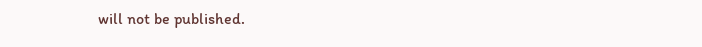will not be published.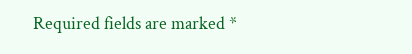Required fields are marked *